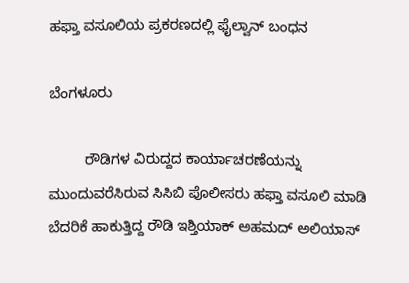ಹಫ್ತಾ ವಸೂಲಿಯ ಪ್ರಕರಣದಲ್ಲಿ ಫೈಲ್ವಾನ್‍ ಬಂಧನ

ಬೆಂಗಳೂರು

         ರೌಡಿಗಳ ವಿರುದ್ದದ ಕಾರ್ಯಾಚರಣೆಯನ್ನು ಮುಂದುವರೆಸಿರುವ ಸಿಸಿಬಿ ಪೊಲೀಸರು ಹಫ್ತಾ ವಸೂಲಿ ಮಾಡಿ ಬೆದರಿಕೆ ಹಾಕುತ್ತಿದ್ದ ರೌಡಿ ಇಶ್ತಿಯಾಕ್ ಅಹಮದ್ ಅಲಿಯಾಸ್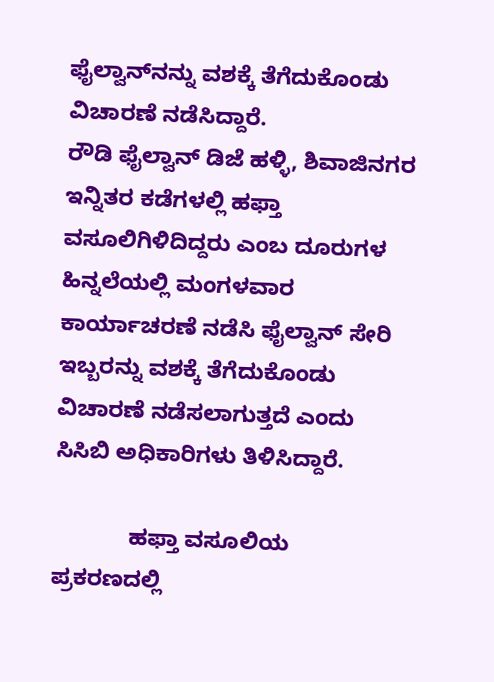ಫೈಲ್ವಾನ್‍ನನ್ನು ವಶಕ್ಕೆ ತೆಗೆದುಕೊಂಡು ವಿಚಾರಣೆ ನಡೆಸಿದ್ದಾರೆ.
ರೌಡಿ ಫೈಲ್ವಾನ್ ಡಿಜೆ ಹಳ್ಳಿ, ಶಿವಾಜಿನಗರ ಇನ್ನಿತರ ಕಡೆಗಳಲ್ಲಿ ಹಫ್ತಾ ವಸೂಲಿಗಿಳಿದಿದ್ದರು ಎಂಬ ದೂರುಗಳ ಹಿನ್ನಲೆಯಲ್ಲಿ ಮಂಗಳವಾರ ಕಾರ್ಯಾಚರಣೆ ನಡೆಸಿ ಫೈಲ್ವಾನ್ ಸೇರಿ ಇಬ್ಬರನ್ನು ವಶಕ್ಕೆ ತೆಗೆದುಕೊಂಡು ವಿಚಾರಣೆ ನಡೆಸಲಾಗುತ್ತದೆ ಎಂದು ಸಿಸಿಬಿ ಅಧಿಕಾರಿಗಳು ತಿಳಿಸಿದ್ದಾರೆ.

            ಹಫ್ತಾ ವಸೂಲಿಯ ಪ್ರಕರಣದಲ್ಲಿ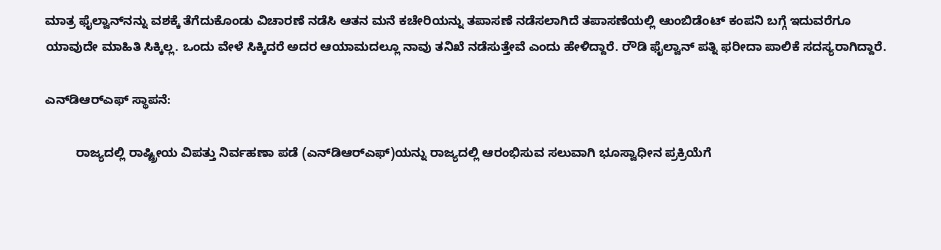ಮಾತ್ರ ಫೈಲ್ವಾನ್‍ನನ್ನು ವಶಕ್ಕೆ ತೆಗೆದುಕೊಂಡು ವಿಚಾರಣೆ ನಡೆಸಿ ಆತನ ಮನೆ ಕಚೇರಿಯನ್ನು ತಪಾಸಣೆ ನಡೆಸಲಾಗಿದೆ ತಪಾಸಣೆಯಲ್ಲಿ ಆುಂಬಿಡೆಂಟ್ ಕಂಪನಿ ಬಗ್ಗೆ ಇದುವರೆಗೂ ಯಾವುದೇ ಮಾಹಿತಿ ಸಿಕ್ಕಿಲ್ಲ. ಒಂದು ವೇಳೆ ಸಿಕ್ಕಿದರೆ ಅದರ ಆಯಾಮದಲ್ಲೂ ನಾವು ತನಿಖೆ ನಡೆಸುತ್ತೇವೆ ಎಂದು ಹೇಳಿದ್ದಾರೆ. ರೌಡಿ ಫೈಲ್ವಾನ್ ಪತ್ನಿ ಫರೀದಾ ಪಾಲಿಕೆ ಸದಸ್ಯರಾಗಿದ್ದಾರೆ.

ಎನ್‍ಡಿಆರ್‍ಎಫ್ ಸ್ಥಾಪನೆ:

         ರಾಜ್ಯದಲ್ಲಿ ರಾಷ್ಟ್ರೀಯ ವಿಪತ್ತು ನಿರ್ವಹಣಾ ಪಡೆ (ಎನ್‍ಡಿಆರ್‍ಎಫ್)ಯನ್ನು ರಾಜ್ಯದಲ್ಲಿ ಆರಂಭಿಸುವ ಸಲುವಾಗಿ ಭೂಸ್ವಾಧೀನ ಪ್ರಕ್ರಿಯೆಗೆ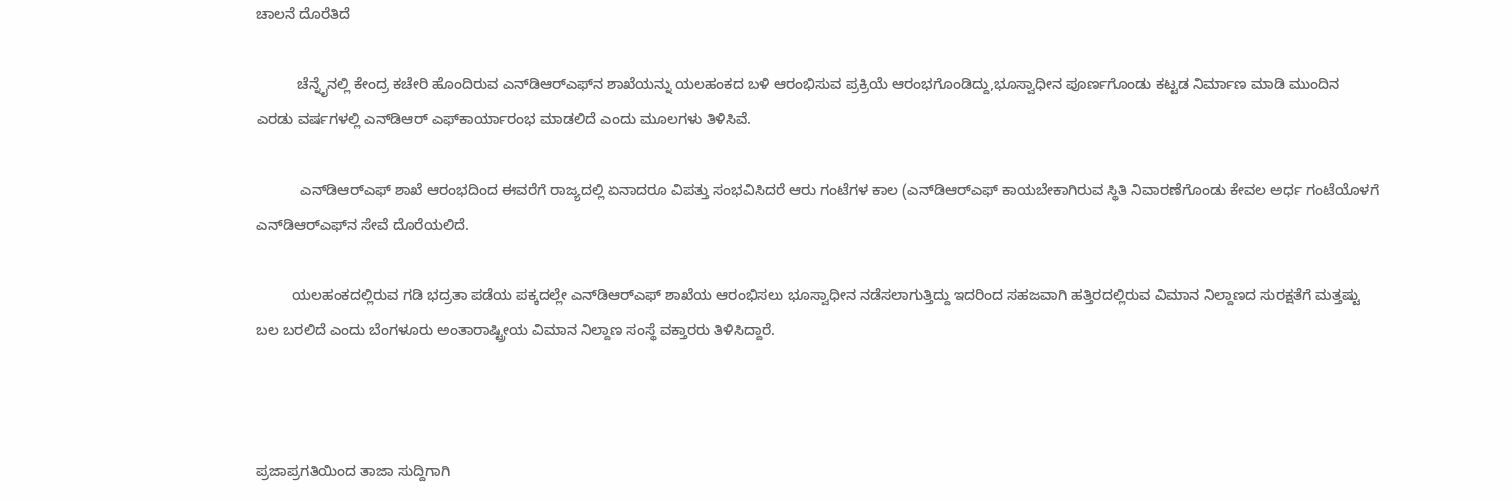ಚಾಲನೆ ದೊರೆತಿದೆ

          ಚೆನ್ನೈನಲ್ಲಿ ಕೇಂದ್ರ ಕಚೇರಿ ಹೊಂದಿರುವ ಎನ್‍ಡಿಆರ್‍ಎಫ್‍ನ ಶಾಖೆಯನ್ನು ಯಲಹಂಕದ ಬಳಿ ಆರಂಭಿಸುವ ಪ್ರಕ್ರಿಯೆ ಆರಂಭಗೊಂಡಿದ್ದು,ಭೂಸ್ವಾಧೀನ ಪೂರ್ಣಗೊಂಡು ಕಟ್ಟಡ ನಿರ್ಮಾಣ ಮಾಡಿ ಮುಂದಿನ ಎರಡು ವರ್ಷಗಳಲ್ಲಿ ಎನ್‍ಡಿಆರ್ ಎಫ್‍ಕಾರ್ಯಾರಂಭ ಮಾಡಲಿದೆ ಎಂದು ಮೂಲಗಳು ತಿಳಿಸಿವೆ.

           ಎನ್‍ಡಿಆರ್‍ಎಫ್ ಶಾಖೆ ಆರಂಭದಿಂದ ಈವರೆಗೆ ರಾಜ್ಯದಲ್ಲಿ ಏನಾದರೂ ವಿಪತ್ತು ಸಂಭವಿಸಿದರೆ ಆರು ಗಂಟೆಗಳ ಕಾಲ (ಎನ್‍ಡಿಆರ್‍ಎಫ್ ಕಾಯಬೇಕಾಗಿರುವ ಸ್ಥಿತಿ ನಿವಾರಣೆಗೊಂಡು ಕೇವಲ ಅರ್ಧ ಗಂಟೆಯೊಳಗೆ ಎನ್‍ಡಿಆರ್‍ಎಫ್‍ನ ಸೇವೆ ದೊರೆಯಲಿದೆ.

         ಯಲಹಂಕದಲ್ಲಿರುವ ಗಡಿ ಭದ್ರತಾ ಪಡೆಯ ಪಕ್ಕದಲ್ಲೇ ಎನ್‍ಡಿಆರ್‍ಎಫ್ ಶಾಖೆಯ ಆರಂಭಿಸಲು ಭೂಸ್ವಾಧೀನ ನಡೆಸಲಾಗುತ್ತಿದ್ದು ಇದರಿಂದ ಸಹಜವಾಗಿ ಹತ್ತಿರದಲ್ಲಿರುವ ವಿಮಾನ ನಿಲ್ದಾಣದ ಸುರಕ್ಷತೆಗೆ ಮತ್ತಷ್ಟು ಬಲ ಬರಲಿದೆ ಎಂದು ಬೆಂಗಳೂರು ಅಂತಾರಾಷ್ಟ್ರೀಯ ವಿಮಾನ ನಿಲ್ದಾಣ ಸಂಸ್ಥೆ ವಕ್ತಾರರು ತಿಳಿಸಿದ್ದಾರೆ.



ಪ್ರಜಾಪ್ರಗತಿಯಿಂದ ತಾಜಾ ಸುದ್ದಿಗಾಗಿ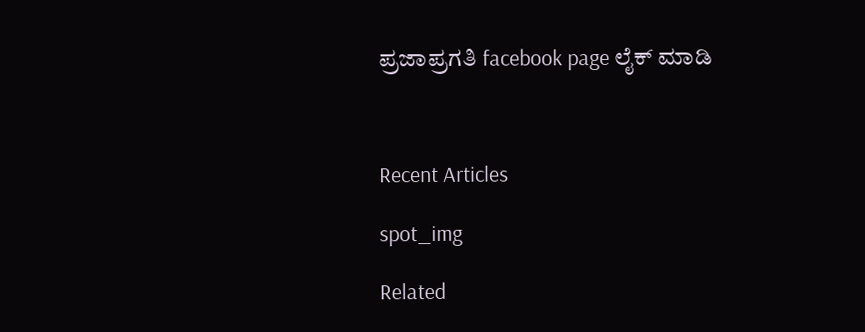ಪ್ರಜಾಪ್ರಗತಿ facebook page ಲೈಕ್ ಮಾಡಿ



Recent Articles

spot_img

Related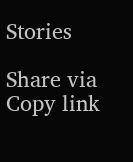Stories

Share via
Copy link